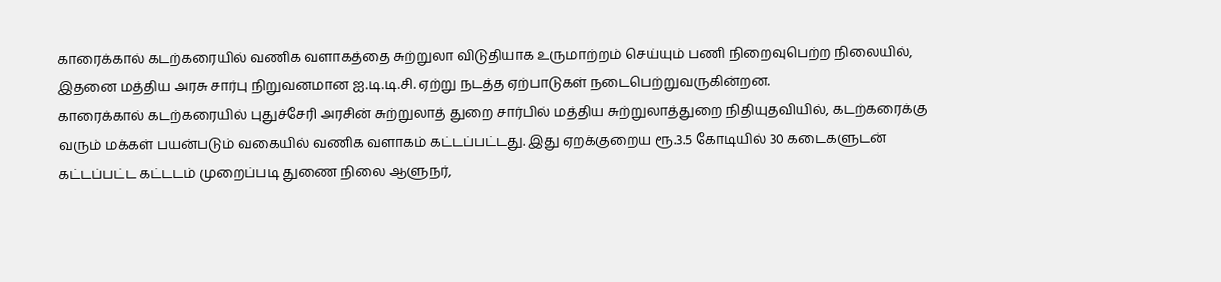காரைக்கால் கடற்கரையில் வணிக வளாகத்தை சுற்றுலா விடுதியாக உருமாற்றம் செய்யும் பணி நிறைவுபெற்ற நிலையில், இதனை மத்திய அரசு சார்பு நிறுவனமான ஐ.டி.டி.சி. ஏற்று நடத்த ஏற்பாடுகள் நடைபெற்றுவருகின்றன.
காரைக்கால் கடற்கரையில் புதுச்சேரி அரசின் சுற்றுலாத் துறை சார்பில் மத்திய சுற்றுலாத்துறை நிதியுதவியில், கடற்கரைக்கு வரும் மக்கள் பயன்படும் வகையில் வணிக வளாகம் கட்டப்பட்டது. இது ஏறக்குறைய ரூ.3.5 கோடியில் 30 கடைகளுடன் கட்டப்பட்ட கட்டடம் முறைப்படி துணை நிலை ஆளுநர்,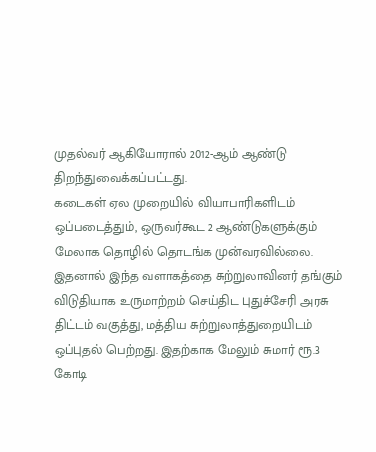முதல்வர் ஆகியோரால் 2012-ஆம் ஆண்டு திறந்துவைக்கப்பட்டது.
கடைகள் ஏல முறையில் வியாபாரிகளிடம் ஒப்படைத்தும், ஒருவர்கூட 2 ஆண்டுகளுக்கும் மேலாக தொழில் தொடங்க முன்வரவில்லை. இதனால் இந்த வளாகத்தை சுற்றுலாவினர் தங்கும் விடுதியாக உருமாற்றம் செய்திட புதுச்சேரி அரசு திட்டம் வகுத்து, மத்திய சுற்றுலாத்துறையிடம் ஒப்புதல் பெற்றது. இதற்காக மேலும் சுமார் ரூ.3 கோடி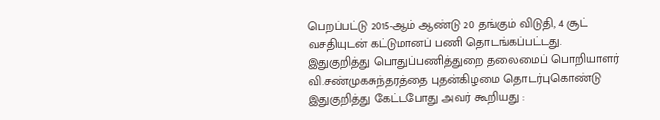பெறப்பட்டு 2015-ஆம் ஆண்டு 20 தங்கும் விடுதி, 4 சூட் வசதியுடன் கட்டுமானப் பணி தொடங்கப்பட்டது.
இதுகுறித்து பொதுப்பணித்துறை தலைமைப் பொறியாளர் வி.சண்முகசுந்தரத்தை புதன்கிழமை தொடர்புகொண்டு இதுகுறித்து கேட்டபோது அவர் கூறியது :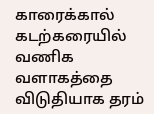காரைக்கால் கடற்கரையில் வணிக வளாகத்தை விடுதியாக தரம்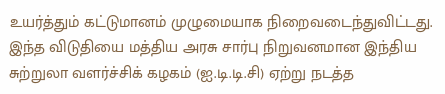உயர்த்தும் கட்டுமானம் முழுமையாக நிறைவடைந்துவிட்டது. இந்த விடுதியை மத்திய அரசு சார்பு நிறுவனமான இந்திய சுற்றுலா வளர்ச்சிக் கழகம் (ஐ.டி.டி.சி) ஏற்று நடத்த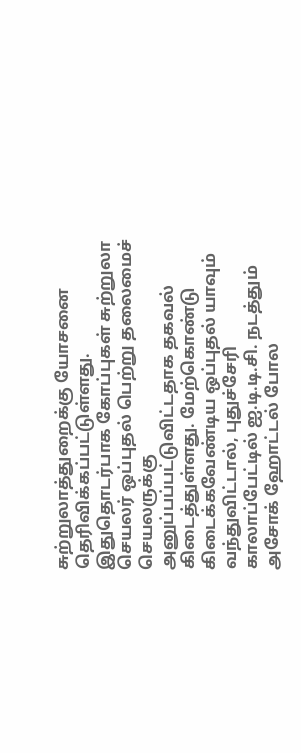சுற்றுலாத்துறைக்கு யோசனை தெரிவிக்கப்பட்டுள்ளது. இதுதொடர்பாக கோப்புகள் சுற்றுலா செயலர் ஒப்புதல் பெற்று தலைமைச் செயலருக்கு அனுப்பப்பட்டுவிட்டதாக தகவல் கிடைத்துள்ளது. மேற்கொண்டு கிடைக்கவேண்டிய ஒப்புதல் யாவும் வந்துவிட்டால், புதுச்சேரி காலாப்பேட்டில் ஐ.டி.டி.சி. நடத்தும் அசோக் ஹோட்டல் போல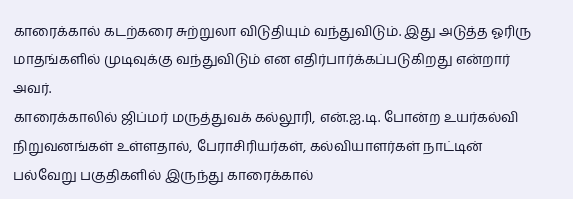காரைக்கால் கடற்கரை சுற்றுலா விடுதியும் வந்துவிடும். இது அடுத்த ஓரிரு மாதங்களில் முடிவுக்கு வந்துவிடும் என எதிர்பார்க்கப்படுகிறது என்றார் அவர்.
காரைக்காலில் ஜிப்மர் மருத்துவக் கல்லூரி, என்.ஐ.டி. போன்ற உயர்கல்வி நிறுவனங்கள் உள்ளதால், பேராசிரியர்கள், கல்வியாளர்கள் நாட்டின் பல்வேறு பகுதிகளில் இருந்து காரைக்கால்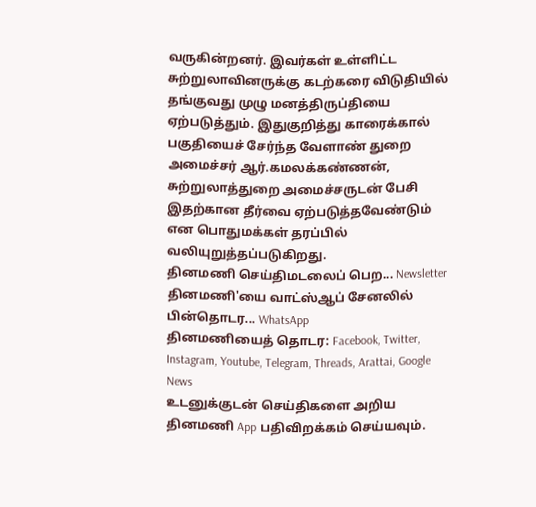வருகின்றனர். இவர்கள் உள்ளிட்ட சுற்றுலாவினருக்கு கடற்கரை விடுதியில் தங்குவது முழு மனத்திருப்தியை ஏற்படுத்தும். இதுகுறித்து காரைக்கால் பகுதியைச் சேர்ந்த வேளாண் துறை அமைச்சர் ஆர்.கமலக்கண்ணன், சுற்றுலாத்துறை அமைச்சருடன் பேசி இதற்கான தீர்வை ஏற்படுத்தவேண்டும் என பொதுமக்கள் தரப்பில் வலியுறுத்தப்படுகிறது.
தினமணி செய்திமடலைப் பெற... Newsletter
தினமணி'யை வாட்ஸ்ஆப் சேனலில் பின்தொடர... WhatsApp
தினமணியைத் தொடர: Facebook, Twitter, Instagram, Youtube, Telegram, Threads, Arattai, Google News
உடனுக்குடன் செய்திகளை அறிய தினமணி App பதிவிறக்கம் செய்யவும்.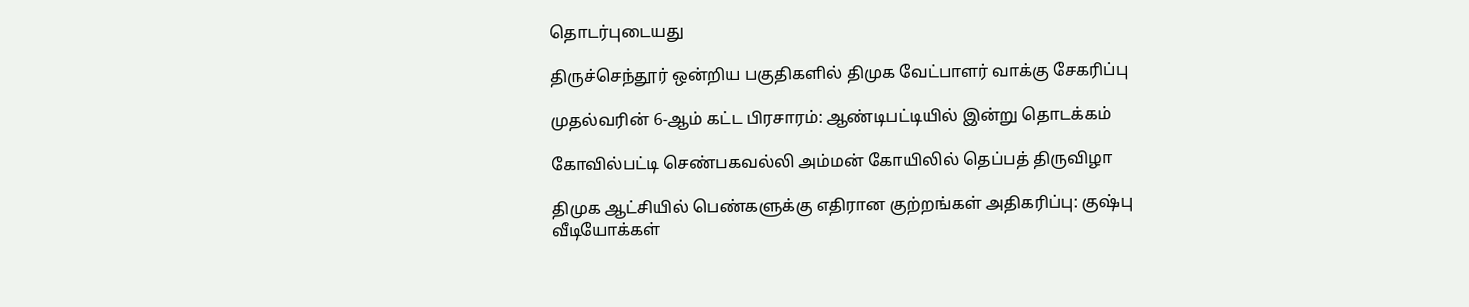தொடர்புடையது

திருச்செந்தூர் ஒன்றிய பகுதிகளில் திமுக வேட்பாளர் வாக்கு சேகரிப்பு

முதல்வரின் 6-ஆம் கட்ட பிரசாரம்: ஆண்டிபட்டியில் இன்று தொடக்கம்

கோவில்பட்டி செண்பகவல்லி அம்மன் கோயிலில் தெப்பத் திருவிழா

திமுக ஆட்சியில் பெண்களுக்கு எதிரான குற்றங்கள் அதிகரிப்பு: குஷ்பு
வீடியோக்கள்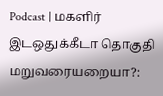Podcast | மகளிர் இடஒதுக்கீடா தொகுதி மறுவரையறையா?: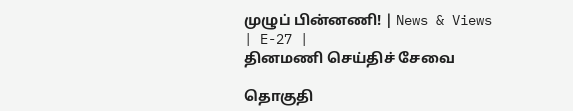முழுப் பின்னணி! | News & Views | E-27 |
தினமணி செய்திச் சேவை

தொகுதி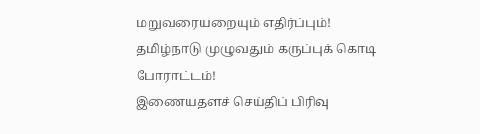மறுவரையறையும் எதிர்ப்பும்! தமிழ்நாடு முழுவதும் கருப்புக் கொடி போராட்டம்!
இணையதளச் செய்திப் பிரிவு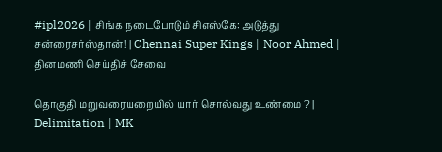#ipl2026 | சிங்க நடைபோடும் சிஎஸ்கே: அடுத்து சன்ரைசர்ஸ்தான்! | Chennai Super Kings | Noor Ahmed |
தினமணி செய்திச் சேவை

தொகுதி மறுவரையறையில் யார் சொல்வது உண்மை ? | Delimitation | MK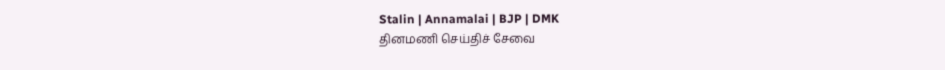Stalin | Annamalai | BJP | DMK
தினமணி செய்திச் சேவை